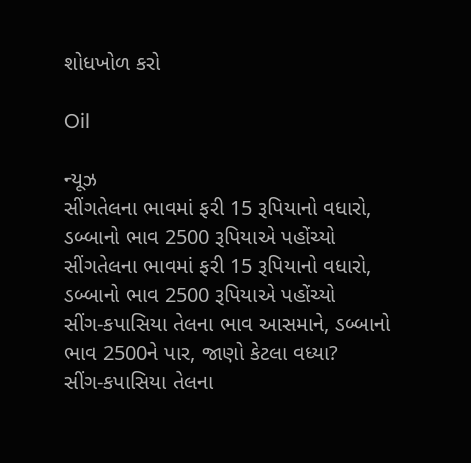શોધખોળ કરો

Oil

ન્યૂઝ
સીંગતેલના ભાવમાં ફરી 15 રૂપિયાનો વધારો, ડબ્બાનો ભાવ 2500 રૂપિયાએ પહોંચ્યો
સીંગતેલના ભાવમાં ફરી 15 રૂપિયાનો વધારો, ડબ્બાનો ભાવ 2500 રૂપિયાએ પહોંચ્યો
સીંગ-કપાસિયા તેલના ભાવ આસમાને, ડબ્બાનો ભાવ 2500ને પાર, જાણો કેટલા વધ્યા?
સીંગ-કપાસિયા તેલના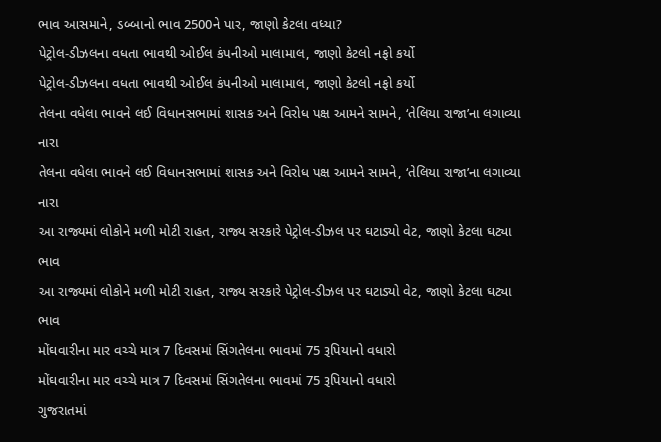ભાવ આસમાને, ડબ્બાનો ભાવ 2500ને પાર, જાણો કેટલા વધ્યા?
પેટ્રોલ-ડીઝલના વધતા ભાવથી ઓઈલ કંપનીઓ માલામાલ, જાણો કેટલો નફો કર્યો
પેટ્રોલ-ડીઝલના વધતા ભાવથી ઓઈલ કંપનીઓ માલામાલ, જાણો કેટલો નફો કર્યો
તેલના વધેલા ભાવને લઈ વિધાનસભામાં શાસક અને વિરોધ પક્ષ આમને સામને, ‘તેલિયા રાજા’ના લગાવ્યા નારા
તેલના વધેલા ભાવને લઈ વિધાનસભામાં શાસક અને વિરોધ પક્ષ આમને સામને, ‘તેલિયા રાજા’ના લગાવ્યા નારા
આ રાજ્યમાં લોકોને મળી મોટી રાહત, રાજ્ય સરકારે પેટ્રોલ-ડીઝલ પર ઘટાડ્યો વેટ, જાણો કેટલા ઘટ્યા ભાવ
આ રાજ્યમાં લોકોને મળી મોટી રાહત, રાજ્ય સરકારે પેટ્રોલ-ડીઝલ પર ઘટાડ્યો વેટ, જાણો કેટલા ઘટ્યા ભાવ
મોંઘવારીના માર વચ્ચે માત્ર 7 દિવસમાં સિંગતેલના ભાવમાં 75 રૂપિયાનો વધારો
મોંઘવારીના માર વચ્ચે માત્ર 7 દિવસમાં સિંગતેલના ભાવમાં 75 રૂપિયાનો વધારો
ગુજરાતમાં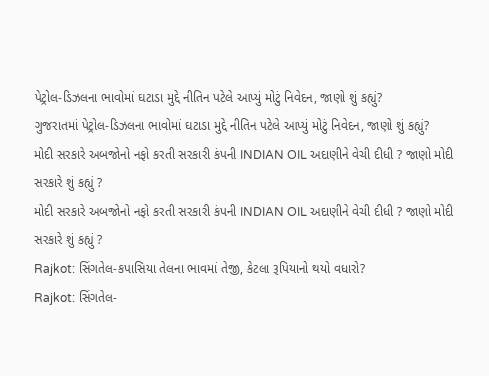પેટ્રોલ-ડિઝલના ભાવોમાં ઘટાડા મુદ્દે નીતિન પટેલે આપ્યું મોટું નિવેદન, જાણો શું કહ્યું?
ગુજરાતમાં પેટ્રોલ-ડિઝલના ભાવોમાં ઘટાડા મુદ્દે નીતિન પટેલે આપ્યું મોટું નિવેદન, જાણો શું કહ્યું?
મોદી સરકારે અબજોનો નફો કરતી સરકારી કંપની INDIAN OIL અદાણીને વેચી દીધી ? જાણો મોદી સરકારે શું કહ્યું ?
મોદી સરકારે અબજોનો નફો કરતી સરકારી કંપની INDIAN OIL અદાણીને વેચી દીધી ? જાણો મોદી સરકારે શું કહ્યું ?
Rajkot: સિંગતેલ-કપાસિયા તેલના ભાવમાં તેજી, કેટલા રૂપિયાનો થયો વધારો?
Rajkot: સિંગતેલ-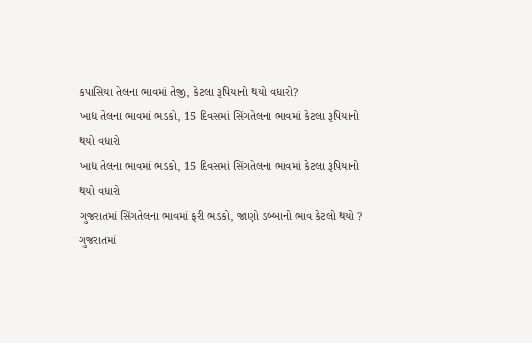કપાસિયા તેલના ભાવમાં તેજી, કેટલા રૂપિયાનો થયો વધારો?
ખાદ્ય તેલના ભાવમાં ભડકો, 15 દિવસમાં સિંગતેલના ભાવમાં કેટલા રૂપિયાનો થયો વધારો
ખાદ્ય તેલના ભાવમાં ભડકો, 15 દિવસમાં સિંગતેલના ભાવમાં કેટલા રૂપિયાનો થયો વધારો
ગુજરાતમાં સિંગતેલના ભાવમાં ફરી ભડકો, જાણો ડબ્બાનો ભાવ કેટલો થયો ?
ગુજરાતમાં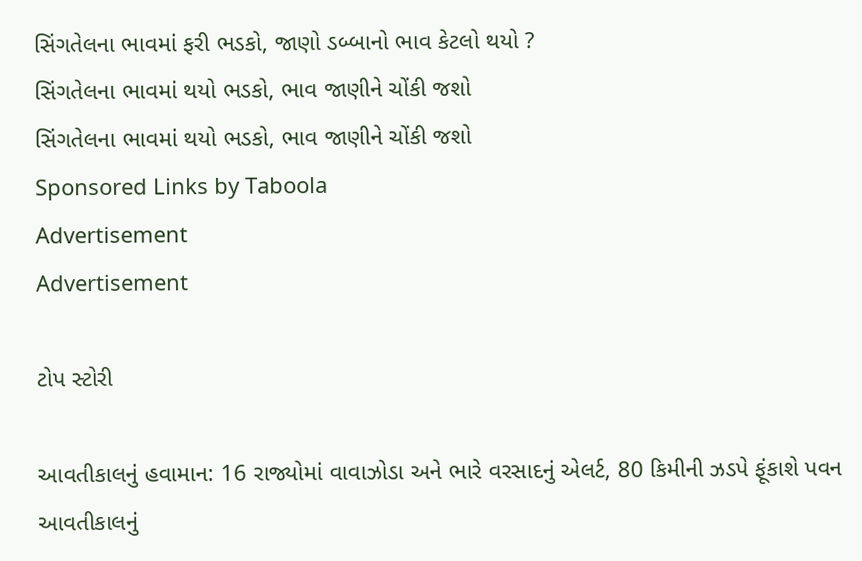સિંગતેલના ભાવમાં ફરી ભડકો, જાણો ડબ્બાનો ભાવ કેટલો થયો ?
સિંગતેલના ભાવમાં થયો ભડકો, ભાવ જાણીને ચોંકી જશો
સિંગતેલના ભાવમાં થયો ભડકો, ભાવ જાણીને ચોંકી જશો
Sponsored Links by Taboola
Advertisement
Advertisement

ટોપ સ્ટોરી

આવતીકાલનું હવામાન: 16 રાજ્યોમાં વાવાઝોડા અને ભારે વરસાદનું એલર્ટ, 80 કિમીની ઝડપે ફૂંકાશે પવન
આવતીકાલનું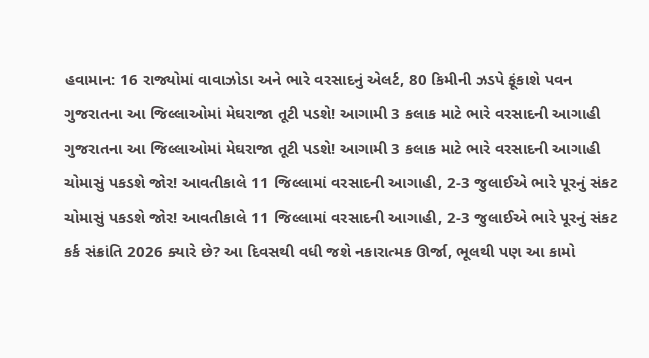હવામાન: 16 રાજ્યોમાં વાવાઝોડા અને ભારે વરસાદનું એલર્ટ, 80 કિમીની ઝડપે ફૂંકાશે પવન
ગુજરાતના આ જિલ્લાઓમાં મેઘરાજા તૂટી પડશે! આગામી 3 કલાક માટે ભારે વરસાદની આગાહી
ગુજરાતના આ જિલ્લાઓમાં મેઘરાજા તૂટી પડશે! આગામી 3 કલાક માટે ભારે વરસાદની આગાહી
ચોમાસું પકડશે જોર! આવતીકાલે 11 જિલ્લામાં વરસાદની આગાહી, 2-3 જુલાઈએ ભારે પૂરનું સંકટ
ચોમાસું પકડશે જોર! આવતીકાલે 11 જિલ્લામાં વરસાદની આગાહી, 2-3 જુલાઈએ ભારે પૂરનું સંકટ
કર્ક સંક્રાંતિ 2026 ક્યારે છે? આ દિવસથી વધી જશે નકારાત્મક ઊર્જા, ભૂલથી પણ આ કામો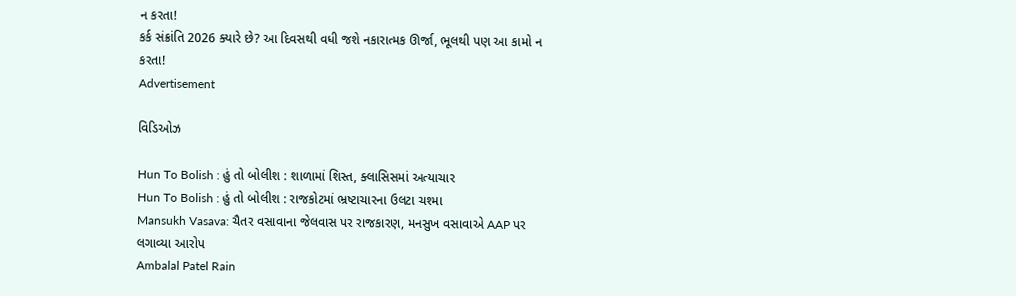ન કરતા!
કર્ક સંક્રાંતિ 2026 ક્યારે છે? આ દિવસથી વધી જશે નકારાત્મક ઊર્જા, ભૂલથી પણ આ કામો ન કરતા!
Advertisement

વિડિઓઝ

Hun To Bolish : હું તો બોલીશ : શાળામાં શિસ્ત, ક્લાસિસમાં અત્યાચાર
Hun To Bolish : હું તો બોલીશ : રાજકોટમાં ભ્રષ્ટાચારના ઉલટા ચશ્મા
Mansukh Vasava: ચૈતર વસાવાના જેલવાસ પર રાજકારણ, મનસુખ વસાવાએ AAP પર લગાવ્યા આરોપ
Ambalal Patel Rain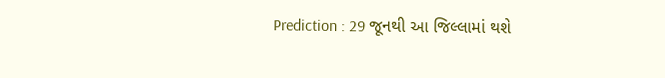Prediction : 29 જૂનથી આ જિલ્લામાં થશે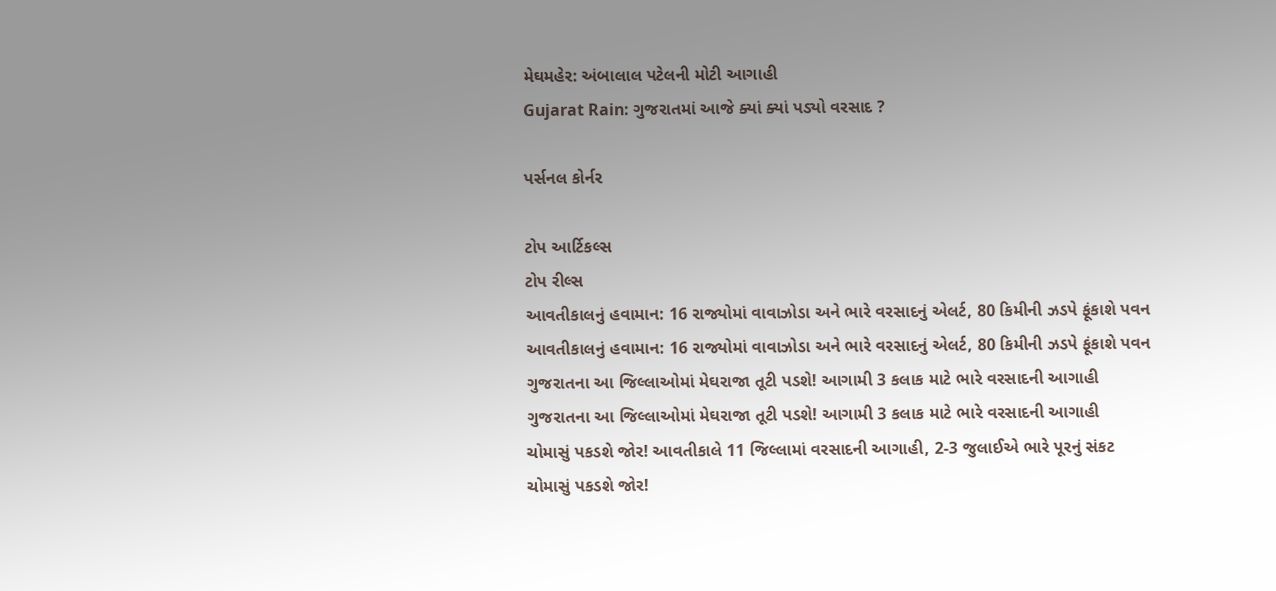મેઘમહેર: અંબાલાલ પટેલની મોટી આગાહી
Gujarat Rain: ગુજરાતમાં આજે ક્યાં ક્યાં પડ્યો વરસાદ ?

પર્સનલ કોર્નર

ટોપ આર્ટિકલ્સ
ટોપ રીલ્સ
આવતીકાલનું હવામાન: 16 રાજ્યોમાં વાવાઝોડા અને ભારે વરસાદનું એલર્ટ, 80 કિમીની ઝડપે ફૂંકાશે પવન
આવતીકાલનું હવામાન: 16 રાજ્યોમાં વાવાઝોડા અને ભારે વરસાદનું એલર્ટ, 80 કિમીની ઝડપે ફૂંકાશે પવન
ગુજરાતના આ જિલ્લાઓમાં મેઘરાજા તૂટી પડશે! આગામી 3 કલાક માટે ભારે વરસાદની આગાહી
ગુજરાતના આ જિલ્લાઓમાં મેઘરાજા તૂટી પડશે! આગામી 3 કલાક માટે ભારે વરસાદની આગાહી
ચોમાસું પકડશે જોર! આવતીકાલે 11 જિલ્લામાં વરસાદની આગાહી, 2-3 જુલાઈએ ભારે પૂરનું સંકટ
ચોમાસું પકડશે જોર!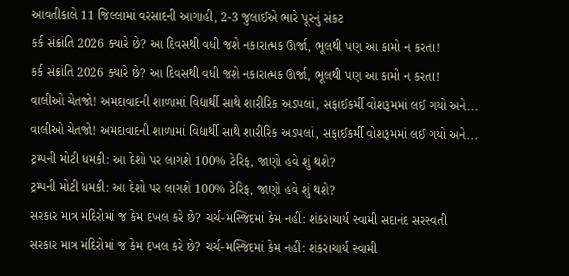આવતીકાલે 11 જિલ્લામાં વરસાદની આગાહી, 2-3 જુલાઈએ ભારે પૂરનું સંકટ
કર્ક સંક્રાંતિ 2026 ક્યારે છે? આ દિવસથી વધી જશે નકારાત્મક ઊર્જા, ભૂલથી પણ આ કામો ન કરતા!
કર્ક સંક્રાંતિ 2026 ક્યારે છે? આ દિવસથી વધી જશે નકારાત્મક ઊર્જા, ભૂલથી પણ આ કામો ન કરતા!
વાલીઓ ચેતજો! અમદાવાદની શાળામાં વિદ્યાર્થી સાથે શારીરિક અડપલાં, સફાઈકર્મી વોશરૂમમાં લઈ ગયો અને...
વાલીઓ ચેતજો! અમદાવાદની શાળામાં વિદ્યાર્થી સાથે શારીરિક અડપલાં, સફાઈકર્મી વોશરૂમમાં લઈ ગયો અને...
ટ્રમ્પની મોટી ધમકી: આ દેશો પર લાગશે 100% ટેરિફ, જાણો હવે શું થશે?
ટ્રમ્પની મોટી ધમકી: આ દેશો પર લાગશે 100% ટેરિફ, જાણો હવે શું થશે?
સરકાર માત્ર મંદિરોમાં જ કેમ દખલ કરે છે? ચર્ચ-મસ્જિદમાં કેમ નહીં: શંકરાચાર્ય સ્વામી સદાનંદ સરસ્વતી
સરકાર માત્ર મંદિરોમાં જ કેમ દખલ કરે છે? ચર્ચ-મસ્જિદમાં કેમ નહીં: શંકરાચાર્ય સ્વામી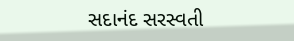સદાનંદ સરસ્વતી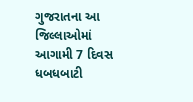ગુજરાતના આ જિલ્લાઓમાં આગામી 7 દિવસ ધબધબાટી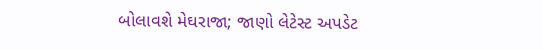બોલાવશે મેઘરાજા; જાણો લેટેસ્ટ અપડેટ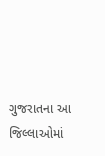ગુજરાતના આ જિલ્લાઓમાં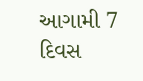આગામી 7 દિવસ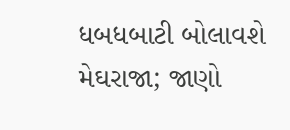ધબધબાટી બોલાવશે મેઘરાજા; જાણો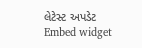લેટેસ્ટ અપડેટ
Embed widget